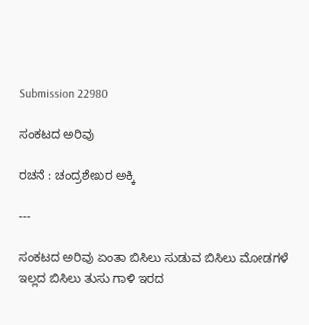Submission 22980

ಸಂಕಟದ ಅರಿವು

ರಚನೆ : ಚಂದ್ರಶೇಖರ ಅಕ್ಕಿ

---

ಸಂಕಟದ ಅರಿವು ಏಂತಾ ಬಿಸಿಲು ಸುಡುವ ಬಿಸಿಲು ಮೋಡಗಳೆ ಇಲ್ಲದ ಬಿಸಿಲು ತುಸು ಗಾಳಿ ಇರದ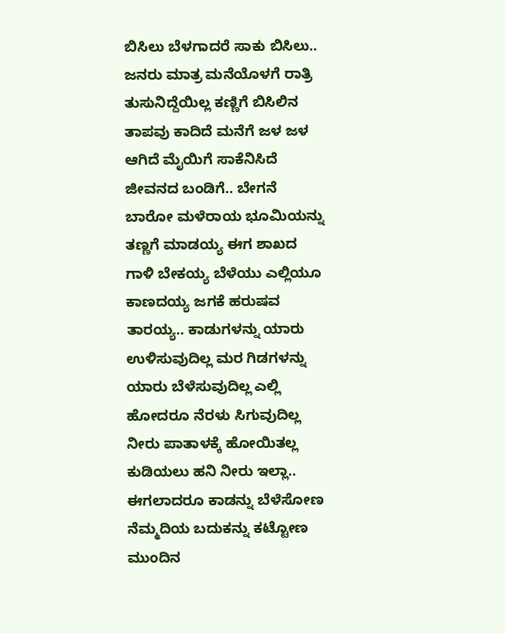ಬಿಸಿಲು ಬೆಳಗಾದರೆ ಸಾಕು ಬಿಸಿಲು.. ಜನರು ಮಾತ್ರ ಮನೆಯೊಳಗೆ ರಾತ್ರಿ ತುಸುನಿದ್ದೆಯಿಲ್ಲ ಕಣ್ಣಿಗೆ ಬಿಸಿಲಿನ ತಾಪವು ಕಾದಿದೆ ಮನೆಗೆ ಜಳ ಜಳ ಆಗಿದೆ ಮೈಯಿಗೆ ಸಾಕೆನಿಸಿದೆ ಜೀವನದ ಬಂಡಿಗೆ.. ಬೇಗನೆ ಬಾರೋ ಮಳೆರಾಯ ಭೂಮಿಯನ್ನು ತಣ್ಣಗೆ ಮಾಡಯ್ಯ ಈಗ ಶಾಖದ ಗಾಳಿ ಬೇಕಯ್ಯ ಬೆಳೆಯು ಎಲ್ಲಿಯೂ ಕಾಣದಯ್ಯ ಜಗಕೆ ಹರುಷವ ತಾರಯ್ಯ.. ಕಾಡುಗಳನ್ನು ಯಾರು ಉಳಿಸುವುದಿಲ್ಲ ಮರ ಗಿಡಗಳನ್ನು ಯಾರು ಬೆಳೆಸುವುದಿಲ್ಲ ಎಲ್ಲಿ ಹೋದರೂ ನೆರಳು ಸಿಗುವುದಿಲ್ಲ ನೀರು ಪಾತಾಳಕ್ಕೆ ಹೋಯಿತಲ್ಲ ಕುಡಿಯಲು ಹನಿ ನೀರು ಇಲ್ಲಾ.. ಈಗಲಾದರೂ ಕಾಡನ್ನು ಬೆಳೆಸೋಣ ನೆಮ್ಮದಿಯ ಬದುಕನ್ನು ಕಟ್ಟೋಣ ಮುಂದಿನ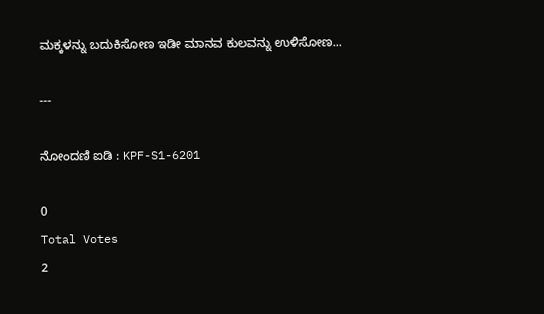ಮಕ್ಕಳನ್ನು ಬದುಕಿಸೋಣ ಇಡೀ ಮಾನವ ಕುಲವನ್ನು ಉಳಿಸೋಣ...

---

ನೋಂದಣಿ ಐಡಿ : KPF-S1-6201

0
Total Votes
2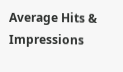Average Hits & Impressions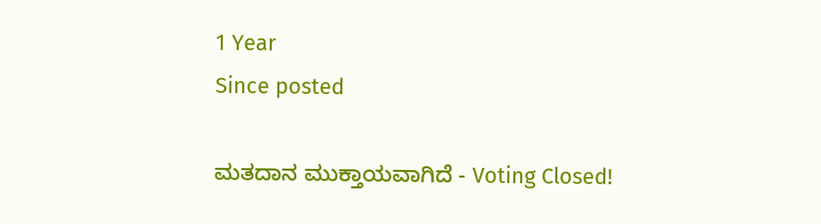1 Year
Since posted

ಮತದಾನ ಮುಕ್ತಾಯವಾಗಿದೆ - Voting Closed!